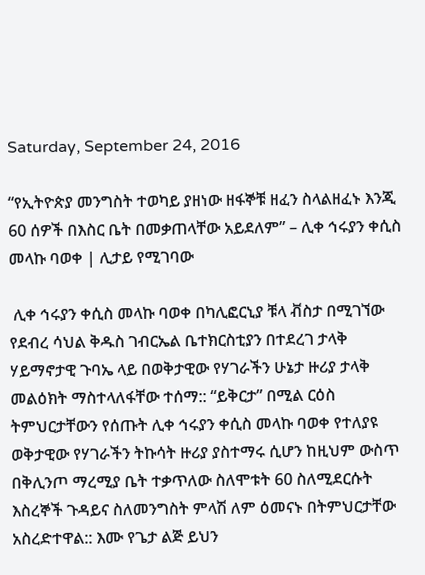Saturday, September 24, 2016

“የኢትዮጵያ መንግስት ተወካይ ያዘነው ዘፋኞቹ ዘፈን ስላልዘፈኑ እንጂ 60 ሰዎች በእስር ቤት በመቃጠላቸው አይደለም” – ሊቀ ኅሩያን ቀሲስ መላኩ ባወቀ | ሊታይ የሚገባው

 ሊቀ ኅሩያን ቀሲስ መላኩ ባወቀ በካሊፎርኒያ ቹላ ቭስታ በሚገኘው የደብረ ሳህል ቅዱስ ገብርኤል ቤተክርስቲያን በተደረገ ታላቅ ሃይማኖታዊ ጉባኤ ላይ በወቅታዊው የሃገራችን ሁኔታ ዙሪያ ታላቅ መልዕክት ማስተላለፋቸው ተሰማ:: “ይቅርታ” በሚል ርዕስ ትምህርታቸውን የሰጡት ሊቀ ኅሩያን ቀሲስ መላኩ ባወቀ የተለያዩ ወቅታዊው የሃገራችን ትኩሳት ዙሪያ ያስተማሩ ሲሆን ከዚህም ውስጥ በቅሊንጦ ማረሚያ ቤት ተቃጥለው ስለሞቱት 60 ስለሚደርሱት እስረኞች ጉዳይና ስለመንግስት ምላሽ ለም ዕመናኑ በትምህርታቸው አስረድተዋል:: እሙ የጌታ ልጅ ይህን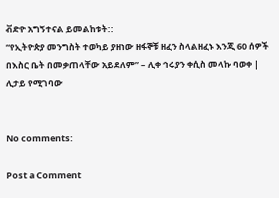ቭድዮ አግኝተናል ይመልከቱት::
“የኢትዮጵያ መንግስት ተወካይ ያዘነው ዘፋኞቹ ዘፈን ስላልዘፈኑ እንጂ 60 ሰዎች በእስር ቤት በመቃጠላቸው አይደለም” – ሊቀ ኅሩያን ቀሲስ መላኩ ባወቀ | ሊታይ የሚገባው


No comments:

Post a Comment